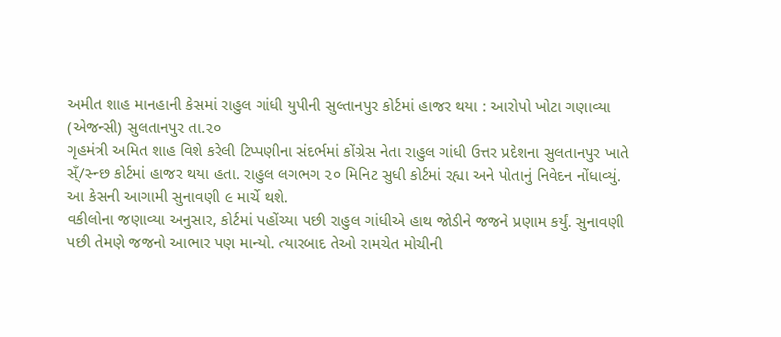અમીત શાહ માનહાની કેસમાં રાહુલ ગાંધી યુપીની સુલ્તાનપુર કોર્ટમાં હાજર થયા : આરોપો ખોટા ગણાવ્યા
(એજન્સી) સુલતાનપુર તા.૨૦
ગૃહમંત્રી અમિત શાહ વિશે કરેલી ટિપ્પણીના સંદર્ભમાં કોંગ્રેસ નેતા રાહુલ ગાંધી ઉત્તર પ્રદેશના સુલતાનપુર ખાતે સ્ઁ/સ્ન્છ કોર્ટમાં હાજર થયા હતા. રાહુલ લગભગ ૨૦ મિનિટ સુધી કોર્ટમાં રહ્યા અને પોતાનું નિવેદન નોંધાવ્યું. આ કેસની આગામી સુનાવણી ૯ માર્ચે થશે.
વકીલોના જણાવ્યા અનુસાર, કોર્ટમાં પહોંચ્યા પછી રાહુલ ગાંધીએ હાથ જોડીને જજને પ્રણામ કર્યું. સુનાવણી પછી તેમણે જજનો આભાર પણ માન્યો. ત્યારબાદ તેઓ રામચેત મોચીની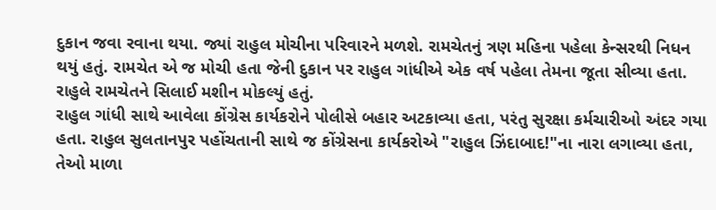દુકાન જવા રવાના થયા. જ્યાં રાહુલ મોચીના પરિવારને મળશે. રામચેતનું ત્રણ મહિના પહેલા કેન્સરથી નિધન થયું હતું. રામચેત એ જ મોચી હતા જેની દુકાન પર રાહુલ ગાંધીએ એક વર્ષ પહેલા તેમના જૂતા સીવ્યા હતા. રાહુલે રામચેતને સિલાઈ મશીન મોકલ્યું હતું.
રાહુલ ગાંધી સાથે આવેલા કોંગ્રેસ કાર્યકરોને પોલીસે બહાર અટકાવ્યા હતા, પરંતુ સુરક્ષા કર્મચારીઓ અંદર ગયા હતા. રાહુલ સુલતાનપુર પહોંચતાની સાથે જ કોંગ્રેસના કાર્યકરોએ "રાહુલ ઝિંદાબાદ!"ના નારા લગાવ્યા હતા, તેઓ માળા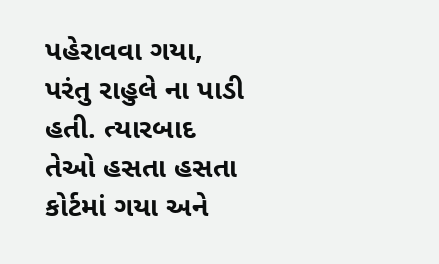પહેરાવવા ગયા, પરંતુ રાહુલે ના પાડી હતી. ત્યારબાદ તેઓ હસતા હસતા કોર્ટમાં ગયા અને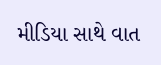મીડિયા સાથે વાત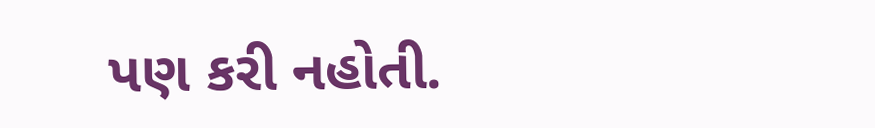પણ કરી નહોતી.